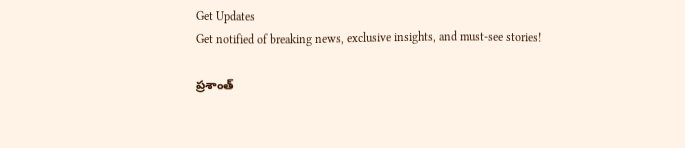Get Updates
Get notified of breaking news, exclusive insights, and must-see stories!

ప్రశాంత్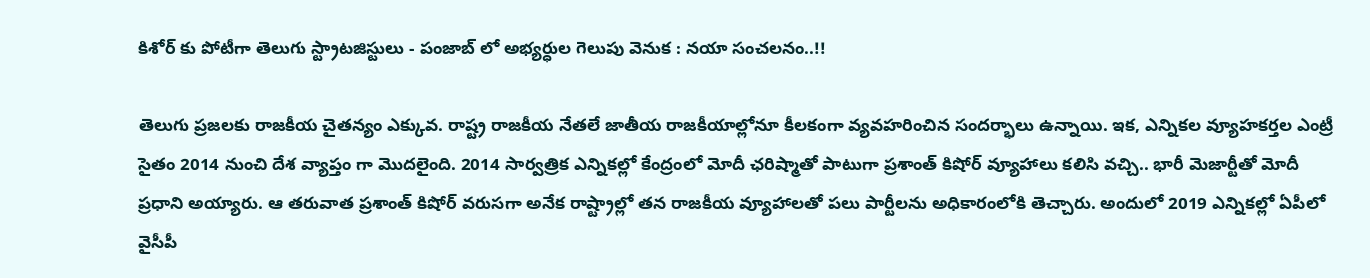కిశోర్ కు పోటీగా తెలుగు స్ట్రాటజిస్టులు - పంజాబ్ లో అభ్యర్ధుల గెలుపు వెనుక : నయా సంచలనం..!!

తెలుగు ప్రజలకు రాజకీయ చైతన్యం ఎక్కువ. రాష్ట్ర రాజకీయ నేతలే జాతీయ రాజకీయాల్లోనూ కీలకంగా వ్యవహరించిన సందర్భాలు ఉన్నాయి. ఇక, ఎన్నికల వ్యూహకర్తల ఎంట్రీ సైతం 2014 నుంచి దేశ వ్యాప్తం గా మొదలైంది. 2014 సార్వత్రిక ఎన్నికల్లో కేంద్రంలో మోదీ ఛరిష్మాతో పాటుగా ప్రశాంత్ కిషోర్ వ్యూహాలు కలిసి వచ్చి.. భారీ మెజార్టీతో మోదీ ప్రధాని అయ్యారు. ఆ తరువాత ప్రశాంత్ కిషోర్ వరుసగా అనేక రాష్ట్రాల్లో తన రాజకీయ వ్యూహాలతో పలు పార్టీలను అధికారంలోకి తెచ్చారు. అందులో 2019 ఎన్నికల్లో ఏపీలో వైసీపీ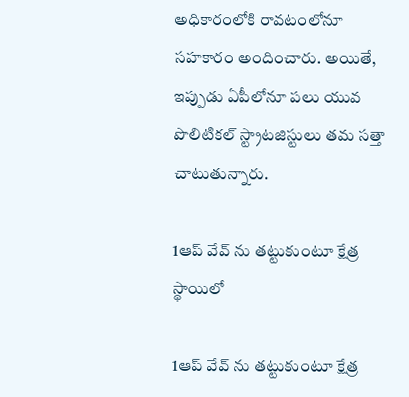అధికారంలోకి రావటంలోనూ సహకారం అందించారు. అయితే, ఇప్పుడు ఏపీలోనూ పలు యువ పొలిటికల్ స్ట్రాటజిస్టులు తమ సత్తా చాటుతున్నారు.

1ఆప్ వేవ్ ను తట్టుకుంటూ క్షేత్ర స్థాయిలో

1ఆప్ వేవ్ ను తట్టుకుంటూ క్షేత్ర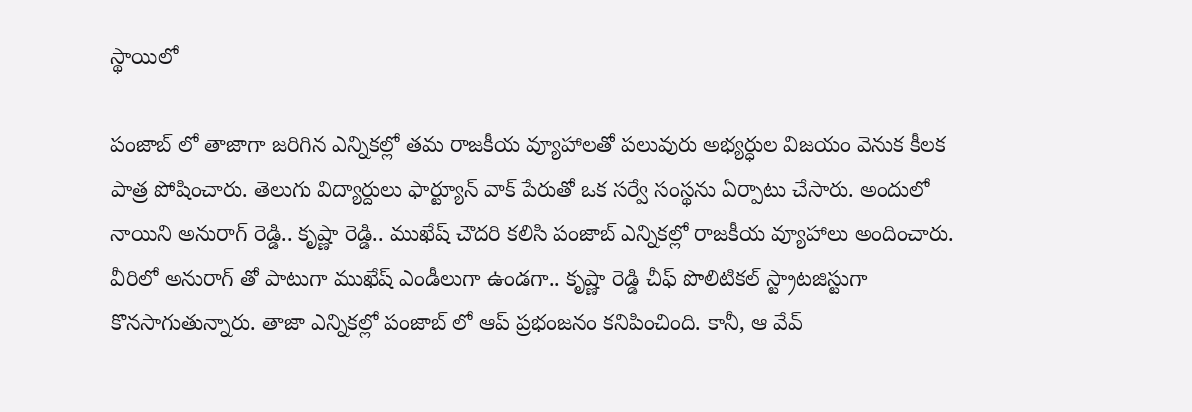స్థాయిలో

పంజాబ్ లో తాజాగా జరిగిన ఎన్నికల్లో తమ రాజకీయ వ్యూహాలతో పలువురు అభ్యర్ధుల విజయం వెనుక కీలక పాత్ర పోషించారు. తెలుగు విద్యార్దులు ఫార్ట్యూన్ వాక్ పేరుతో ఒక సర్వే సంస్థను ఏర్పాటు చేసారు. అందులో నాయిని అనురాగ్ రెడ్డి.. కృష్ణా రెడ్డి.. ముఖేష్ చౌదరి కలిసి పంజాబ్ ఎన్నికల్లో రాజకీయ వ్యూహాలు అందించారు. వీరిలో అనురాగ్ తో పాటుగా ముఖేష్ ఎండీలుగా ఉండగా.. కృష్ణా రెడ్డి చీఫ్ పొలిటికల్ స్ట్రాటజిస్టుగా కొనసాగుతున్నారు. తాజా ఎన్నికల్లో పంజాబ్ లో ఆప్ ప్రభంజనం కనిపించింది. కానీ, ఆ వేవ్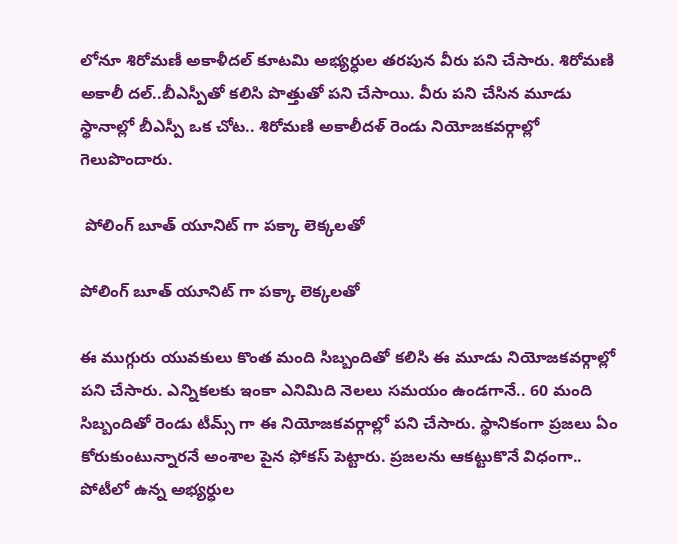లోనూ శిరోమణీ అకాళీదల్ కూటమి అభ్యర్ధుల తరపున వీరు పని చేసారు. శిరోమణి అకాలీ దల్..బీఎస్పీతో కలిసి పొత్తుతో పని చేసాయి. వీరు పని చేసిన మూడు స్థానాల్లో బీఎస్పీ ఒక చోట.. శిరోమణి అకాలీదళ్ రెండు నియోజకవర్గాల్లో గెలుపొందారు.

 పోలింగ్ బూత్ యూనిట్ గా పక్కా లెక్కలతో

పోలింగ్ బూత్ యూనిట్ గా పక్కా లెక్కలతో

ఈ ముగ్గురు యువకులు కొంత మంది సిబ్బందితో కలిసి ఈ మూడు నియోజకవర్గాల్లో పని చేసారు. ఎన్నికలకు ఇంకా ఎనిమిది నెలలు సమయం ఉండగానే.. 60 మంది సిబ్బందితో రెండు టీమ్స్ గా ఈ నియోజకవర్గాల్లో పని చేసారు. స్థానికంగా ప్రజలు ఏం కోరుకుంటున్నారనే అంశాల పైన ఫోకస్ పెట్టారు. ప్రజలను ఆకట్టుకొనే విధంగా.. పోటీలో ఉన్న అభ్యర్ధుల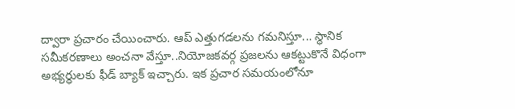ద్వారా ప్రచారం చేయించారు. ఆప్ ఎత్తుగడలను గమనిస్తూ... స్థానిక సమీకరణాలు అంచనా వేస్తూ..నియోజకవర్గ ప్రజలను ఆకట్టుకొనే విధంగా అభ్యర్ధులకు ఫీడ్ బ్యాక్ ఇచ్చారు. ఇక ప్రచార సమయంలోనూ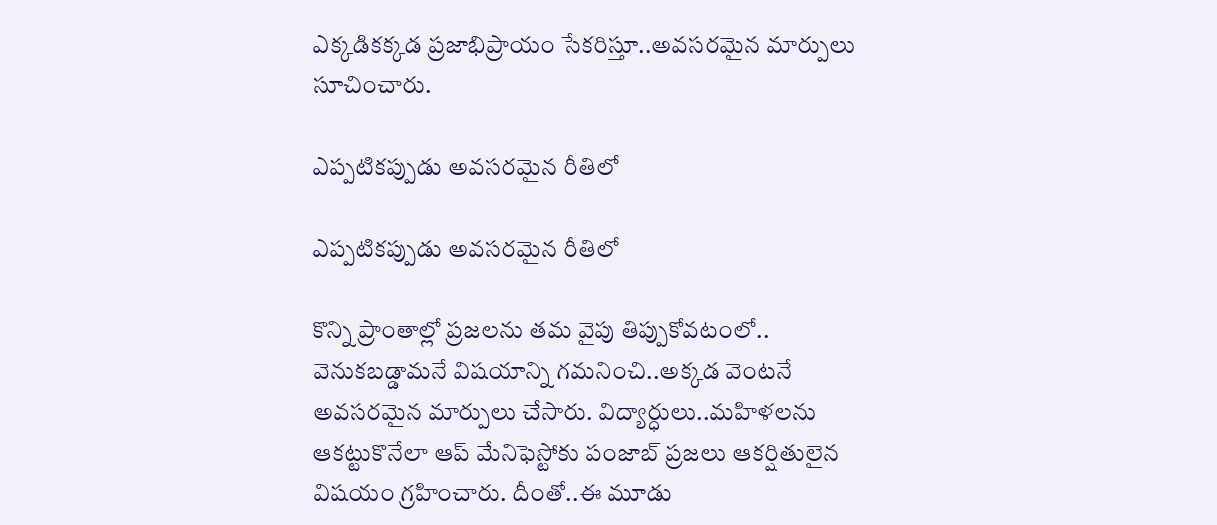ఎక్కడికక్కడ ప్రజాభిప్రాయం సేకరిస్తూ..అవసరమైన మార్పులు సూచించారు.

ఎప్పటికప్పుడు అవసరమైన రీతిలో

ఎప్పటికప్పుడు అవసరమైన రీతిలో

కొన్ని ప్రాంతాల్లో ప్రజలను తమ వైపు తిప్పుకోవటంలో.. వెనుకబడ్డామనే విషయాన్ని గమనించి..అక్కడ వెంటనే అవసరమైన మార్పులు చేసారు. విద్యార్ధులు..మహిళలను ఆకట్టుకొనేలా ఆప్ మేనిఫెస్టోకు పంజాబ్ ప్రజలు ఆకర్షితులైన విషయం గ్రహించారు. దీంతో..ఈ మూడు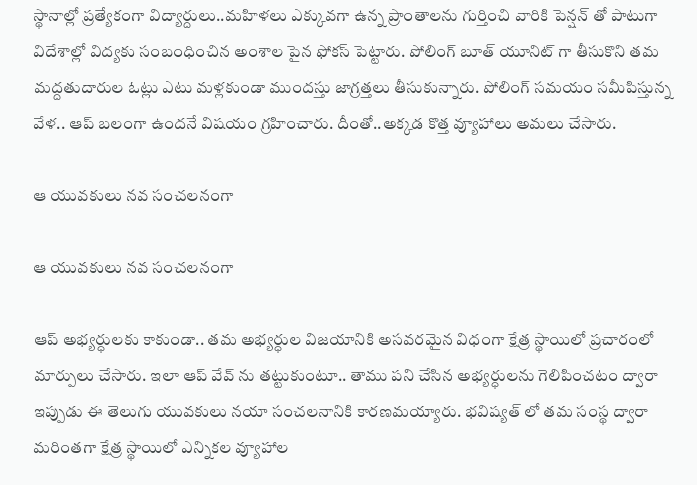స్థానాల్లో ప్రత్యేకంగా విద్యార్దులు..మహిళలు ఎక్కువగా ఉన్న ప్రాంతాలను గుర్తించి వారికి పెన్షన్ తో పాటుగా విదేశాల్లో విద్యకు సంబంధించిన అంశాల పైన ఫోకస్ పెట్టారు. పోలింగ్ బూత్ యూనిట్ గా తీసుకొని తమ మద్దతుదారుల ఓట్లు ఎటు మళ్లకుండా ముందస్తు జాగ్రత్తలు తీసుకున్నారు. పోలింగ్ సమయం సమీపిస్తున్న వేళ.. ఆప్ బలంగా ఉందనే విషయం గ్రహించారు. దీంతో..అక్కడ కొత్త వ్యూహాలు అమలు చేసారు.

ఆ యువకులు నవ సంచలనంగా

ఆ యువకులు నవ సంచలనంగా

ఆప్ అభ్యర్ధులకు కాకుండా.. తమ అభ్యర్ధుల విజయానికి అసవరమైన విధంగా క్షేత్ర స్థాయిలో ప్రచారంలో మార్పులు చేసారు. ఇలా ఆప్ వేవ్ ను తట్టుకుంటూ.. తాము పని చేసిన అభ్యర్ధులను గెలిపించటం ద్వారా ఇప్పుడు ఈ తెలుగు యువకులు నయా సంచలనానికి కారణమయ్యారు. భవిష్యత్ లో తమ సంస్థ ద్వారా మరింతగా క్షేత్ర స్థాయిలో ఎన్నికల వ్యూహాల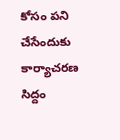కోసం పని చేసేందుకు కార్యాచరణ సిద్దం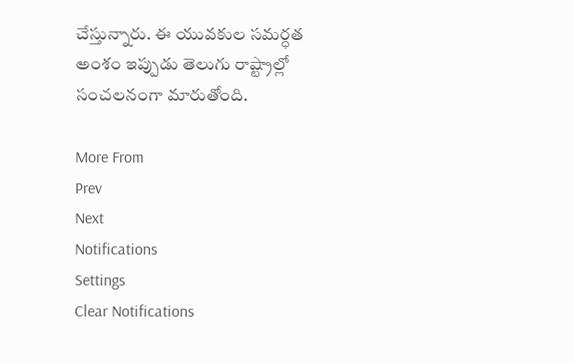చేస్తున్నారు. ఈ యువకుల సమర్ధత అంశం ఇప్పుడు తెలుగు రాష్ట్రాల్లో సంచలనంగా మారుతోంది.

More From
Prev
Next
Notifications
Settings
Clear Notifications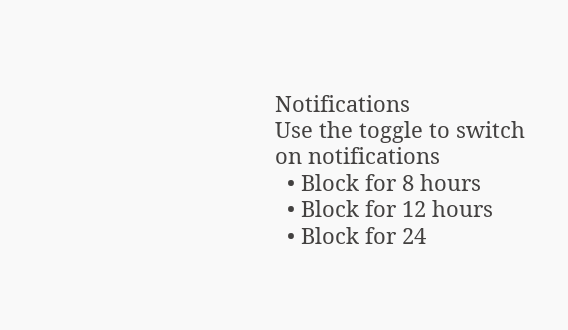Notifications
Use the toggle to switch on notifications
  • Block for 8 hours
  • Block for 12 hours
  • Block for 24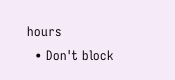hours
  • Don't block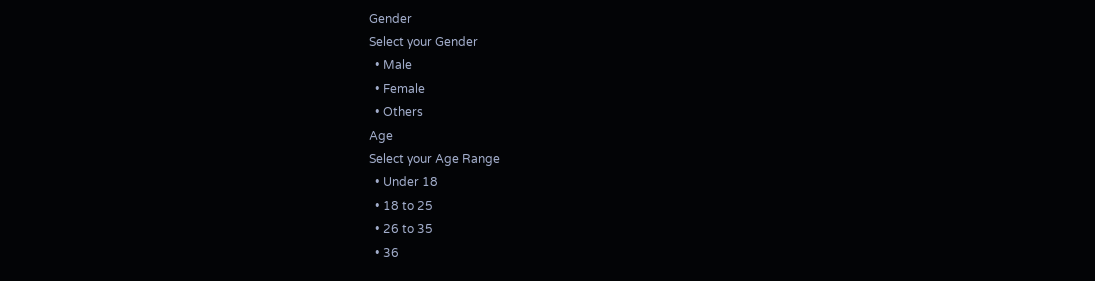Gender
Select your Gender
  • Male
  • Female
  • Others
Age
Select your Age Range
  • Under 18
  • 18 to 25
  • 26 to 35
  • 36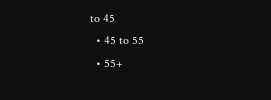to 45
  • 45 to 55
  • 55+